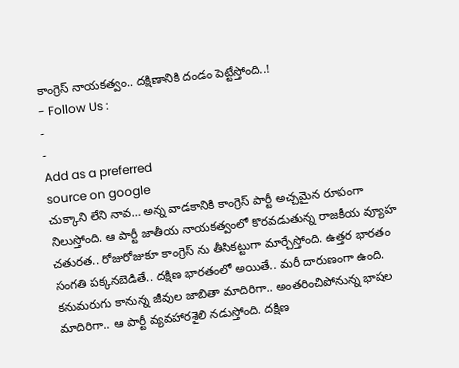కాంగ్రెస్ నాయకత్వం.. దక్షిణానికి దండం పెట్టేస్తోంది..!
- Follow Us :
-
-
Add as a preferred
source on google
చుక్కాని లేని నావ… అన్న వాడకానికి కాంగ్రెస్ పార్టీ అచ్చమైన రూపంగా నిలుస్తోంది. ఆ పార్టీ జాతీయ నాయకత్వంలో కొరవడుతున్న రాజకీయ వ్యూహ చతురత.. రోజురోజుకూ కాంగ్రెస్ ను తీసికట్టుగా మార్చేస్తోంది. ఉత్తర భారతం సంగతి పక్కనబెడితే.. దక్షిణ భారతంలో అయితే.. మరీ దారుణంగా ఉంది. కనుమరుగు కానున్న జీవుల జాబితా మాదిరిగా.. అంతరించిపోనున్న భాషల మాదిరిగా.. ఆ పార్టీ వ్యవహారశైలి నడుస్తోంది. దక్షిణ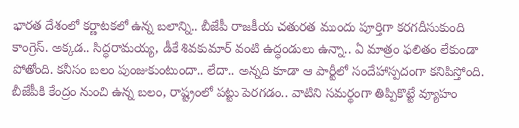భారత దేశంలో కర్ణాటకలో ఉన్న బలాన్ని.. బీజేపీ రాజకీయ చతురత ముందు పూర్తిగా కరగదీసుకుంది కాంగ్రెస్. అక్కడ.. సిద్ధరామయ్య, డీకే శివకుమార్ వంటి ఉద్ధండులు ఉన్నా.. ఏ మాత్రం ఫలితం లేకుండా పోతోంది. కనీసం బలం పుంజుకుంటుందా.. లేదా.. అన్నది కూడా ఆ పార్టీలో సందేహాస్పదంగా కనిపిస్తోంది. బీజేపీకి కేంద్రం నుంచి ఉన్న బలం, రాష్ట్రంలో పట్టు పెరగడం.. వాటిని సమర్థంగా తిప్పికొట్టే వ్యూహం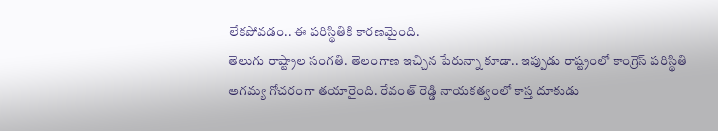లేకపోవడం.. ఈ పరిస్థితికి కారణమైంది.
తెలుగు రాష్ట్రాల సంగతి. తెలంగాణ ఇచ్చిన పేరున్నా కూడా.. ఇప్పుడు రాష్ట్రంలో కాంగ్రెస్ పరిస్థితి అగమ్య గోచరంగా తయారైంది. రేవంత్ రెడ్డి నాయకత్వంలో కాస్త దూకుడు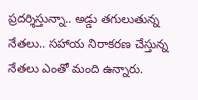ప్రదర్శిస్తున్నా.. అడ్డు తగులుతున్న నేతలు.. సహాయ నిరాకరణ చేస్తున్న నేతలు ఎంతో మంది ఉన్నారు.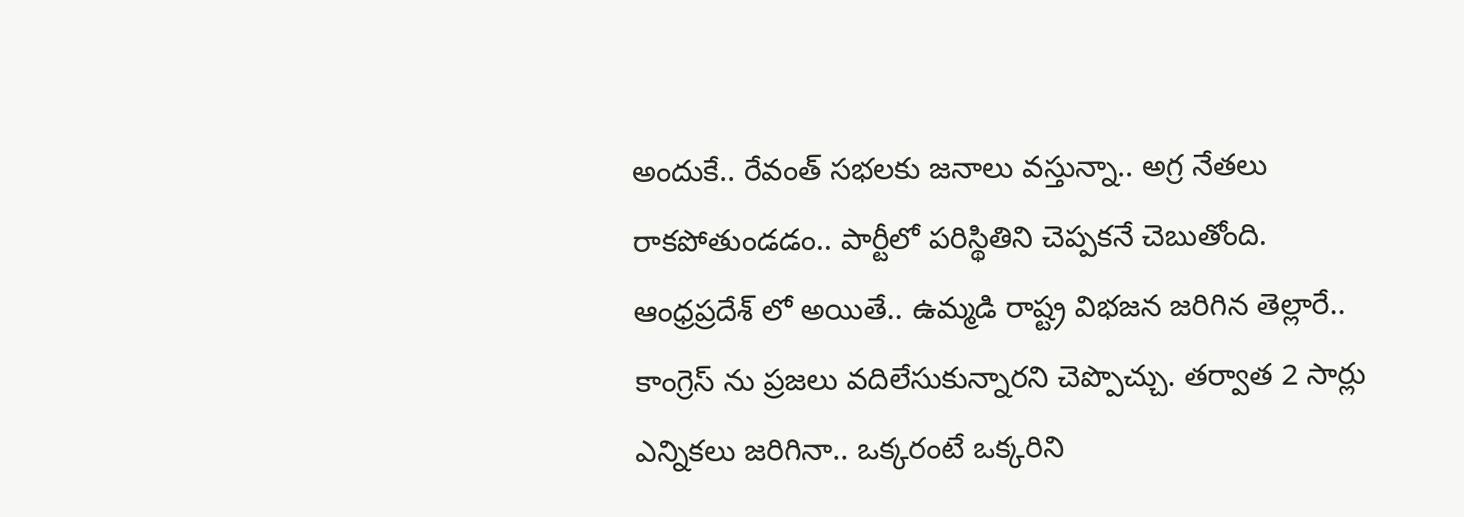అందుకే.. రేవంత్ సభలకు జనాలు వస్తున్నా.. అగ్ర నేతలు రాకపోతుండడం.. పార్టీలో పరిస్థితిని చెప్పకనే చెబుతోంది. ఆంధ్రప్రదేశ్ లో అయితే.. ఉమ్మడి రాష్ట్ర విభజన జరిగిన తెల్లారే.. కాంగ్రెస్ ను ప్రజలు వదిలేసుకున్నారని చెప్పొచ్చు. తర్వాత 2 సార్లు ఎన్నికలు జరిగినా.. ఒక్కరంటే ఒక్కరిని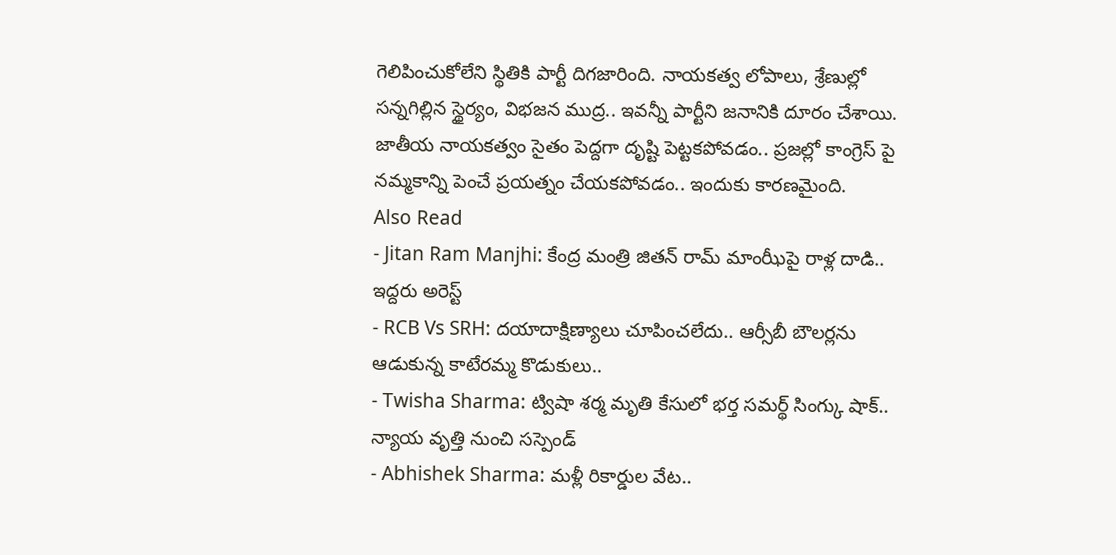గెలిపించుకోలేని స్థితికి పార్టీ దిగజారింది. నాయకత్వ లోపాలు, శ్రేణుల్లో సన్నగిల్లిన స్థైర్యం, విభజన ముద్ర.. ఇవన్నీ పార్టీని జనానికి దూరం చేశాయి. జాతీయ నాయకత్వం సైతం పెద్దగా దృష్టి పెట్టకపోవడం.. ప్రజల్లో కాంగ్రెస్ పై నమ్మకాన్ని పెంచే ప్రయత్నం చేయకపోవడం.. ఇందుకు కారణమైంది.
Also Read
- Jitan Ram Manjhi: కేంద్ర మంత్రి జితన్ రామ్ మాంఝీపై రాళ్ల దాడి.. ఇద్దరు అరెస్ట్
- RCB Vs SRH: దయాదాక్షిణ్యాలు చూపించలేదు.. ఆర్సీబీ బౌలర్లను ఆడుకున్న కాటేరమ్మ కొడుకులు..
- Twisha Sharma: ట్విషా శర్మ మృతి కేసులో భర్త సమర్థ్ సింగ్కు షాక్.. న్యాయ వృత్తి నుంచి సస్పెండ్
- Abhishek Sharma: మళ్లీ రికార్డుల వేట..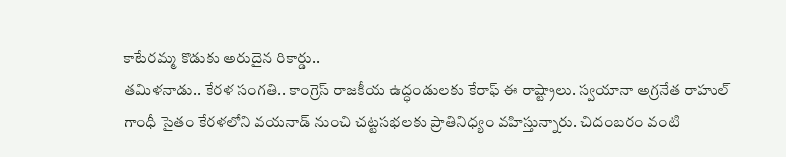కాటేరమ్మ కొడుకు అరుదైన రికార్డు..
తమిళనాడు.. కేరళ సంగతి.. కాంగ్రెస్ రాజకీయ ఉద్ధండులకు కేరాఫ్ ఈ రాష్ట్రాలు. స్వయానా అగ్రనేత రాహుల్ గాంధీ సైతం కేరళలోని వయనాడ్ నుంచి చట్టసభలకు ప్రాతినిధ్యం వహిస్తున్నారు. చిదంబరం వంటి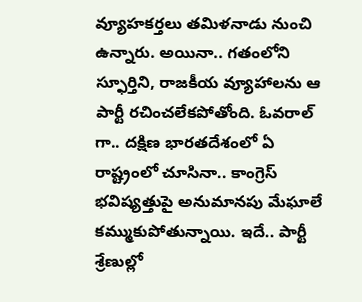వ్యూహకర్తలు తమిళనాడు నుంచి ఉన్నారు. అయినా.. గతంలోని స్ఫూర్తిని, రాజకీయ వ్యూహాలను ఆ పార్టీ రచించలేకపోతోంది. ఓవరాల్ గా.. దక్షిణ భారతదేశంలో ఏ రాష్ట్రంలో చూసినా.. కాంగ్రెస్ భవిష్యత్తుపై అనుమానపు మేఘాలే కమ్ముకుపోతున్నాయి. ఇదే.. పార్టీ శ్రేణుల్లో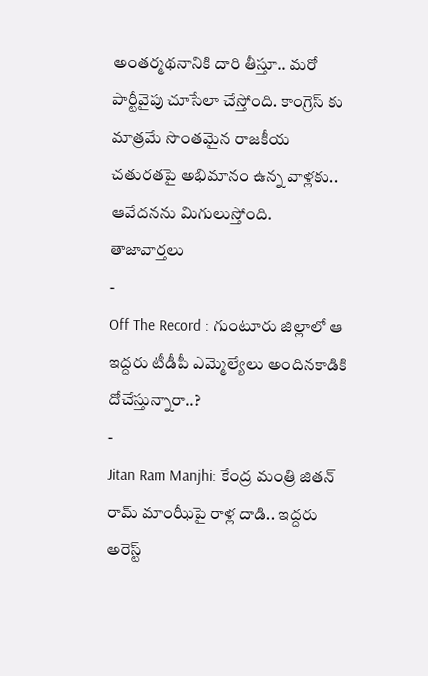అంతర్మథనానికి దారి తీస్తూ.. మరో పార్టీవైపు చూసేలా చేస్తోంది. కాంగ్రెస్ కు మాత్రమే సొంతమైన రాజకీయ చతురతపై అభిమానం ఉన్న వాళ్లకు.. ఆవేదనను మిగులుస్తోంది.
తాజావార్తలు
-
Off The Record : గుంటూరు జిల్లాలో ఆ ఇద్దరు టీడీపీ ఎమ్మెల్యేలు అందినకాడికి దోచేస్తున్నారా..?
-
Jitan Ram Manjhi: కేంద్ర మంత్రి జితన్ రామ్ మాంఝీపై రాళ్ల దాడి.. ఇద్దరు అరెస్ట్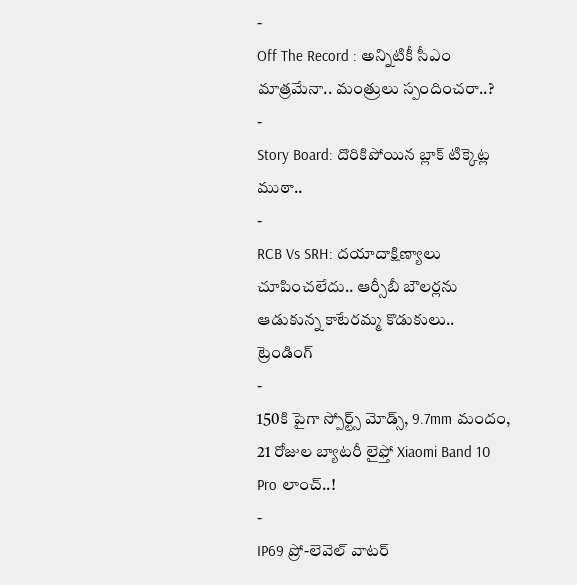-
Off The Record : అన్నిటికీ సీఎం మాత్రమేనా.. మంత్రులు స్పందించరా..?
-
Story Board: దొరికిపోయిన బ్లాక్ టిక్కెట్ల ముఠా..
-
RCB Vs SRH: దయాదాక్షిణ్యాలు చూపించలేదు.. ఆర్సీబీ బౌలర్లను ఆడుకున్న కాటేరమ్మ కొడుకులు..
ట్రెండింగ్
-
150కి పైగా స్పోర్ట్స్ మోడ్స్, 9.7mm మందం, 21 రోజుల బ్యాటరీ లైఫ్తో Xiaomi Band 10 Pro లాంచ్..!
-
IP69 ప్రో-లెవెల్ వాటర్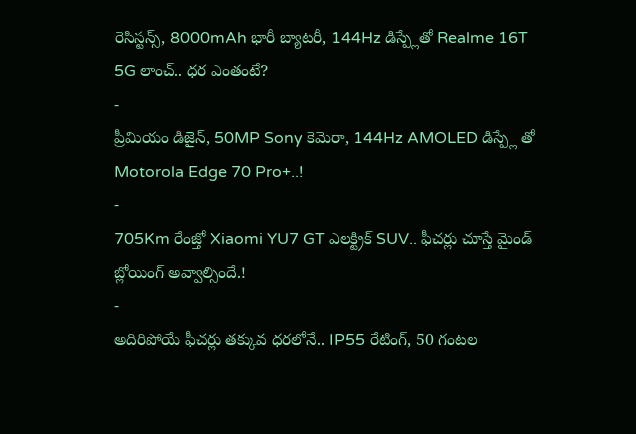రెసిస్టన్స్, 8000mAh భారీ బ్యాటరీ, 144Hz డిస్ప్లేతో Realme 16T 5G లాంచ్.. ధర ఎంతంటే?
-
ప్రీమియం డిజైన్, 50MP Sony కెమెరా, 144Hz AMOLED డిస్ప్లే తో Motorola Edge 70 Pro+..!
-
705Km రేంజ్తో Xiaomi YU7 GT ఎలక్ట్రిక్ SUV.. ఫీచర్లు చూస్తే మైండ్ బ్లోయింగ్ అవ్వాల్సిందే.!
-
అదిరిపోయే ఫీచర్లు తక్కువ ధరలోనే.. IP55 రేటింగ్, 50 గంటల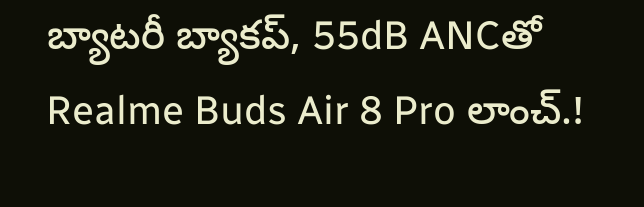బ్యాటరీ బ్యాకప్, 55dB ANCతో Realme Buds Air 8 Pro లాంచ్.!